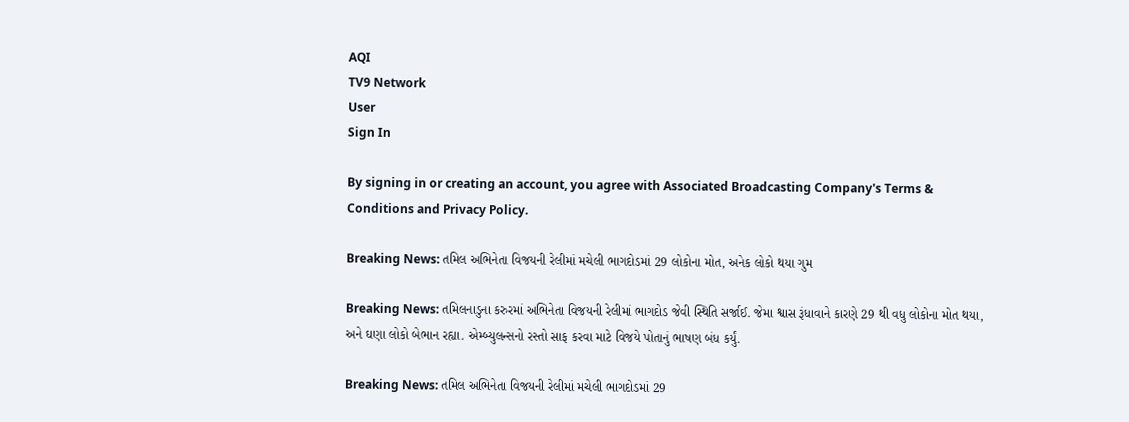AQI
TV9 Network
User
Sign In

By signing in or creating an account, you agree with Associated Broadcasting Company's Terms & Conditions and Privacy Policy.

Breaking News: તમિલ અભિનેતા વિજયની રેલીમાં મચેલી ભાગદોડમાં 29 લોકોના મોત, અનેક લોકો થયા ગુમ

Breaking News: તમિલનાડુના કરુરમાં અભિનેતા વિજયની રેલીમાં ભાગદોડ જેવી સ્થિતિ સર્જાઈ. જેમા શ્વાસ રૂંધાવાને કારણે 29 થી વધુ લોકોના મોત થયા, અને ઘણા લોકો બેભાન રહ્યા. એમ્બ્યુલન્સનો રસ્તો સાફ કરવા માટે વિજયે પોતાનું ભાષણ બંધ કર્યું.

Breaking News: તમિલ અભિનેતા વિજયની રેલીમાં મચેલી ભાગદોડમાં 29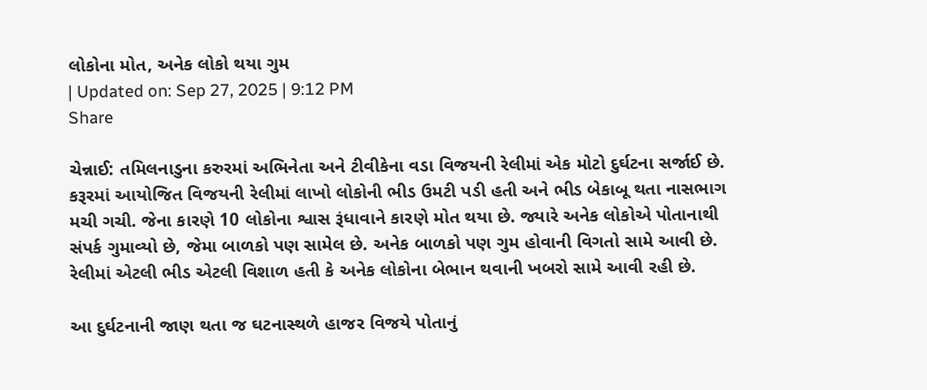લોકોના મોત, અનેક લોકો થયા ગુમ
| Updated on: Sep 27, 2025 | 9:12 PM
Share

ચેન્નાઈ: તમિલનાડુના કરુરમાં અભિનેતા અને ટીવીકેના વડા વિજયની રેલીમાં એક મોટો દુર્ઘટના સર્જાઈ છે. કરૂરમાં આયોજિત વિજયની રેલીમાં લાખો લોકોની ભીડ ઉમટી પડી હતી અને ભીડ બેકાબૂ થતા નાસભાગ મચી ગચી. જેના કારણે 10 લોકોના શ્વાસ રૂંધાવાને કારણે મોત થયા છે. જ્યારે અનેક લોકોએ પોતાનાથી સંપર્ક ગુમાવ્યો છે, જેમા બાળકો પણ સામેલ છે. અનેક બાળકો પણ ગુમ હોવાની વિગતો સામે આવી છે. રેલીમાં એટલી ભીડ એટલી વિશાળ હતી કે અનેક લોકોના બેભાન થવાની ખબરો સામે આવી રહી છે.

આ દુર્ઘટનાની જાણ થતા જ ઘટનાસ્થળે હાજર વિજયે પોતાનું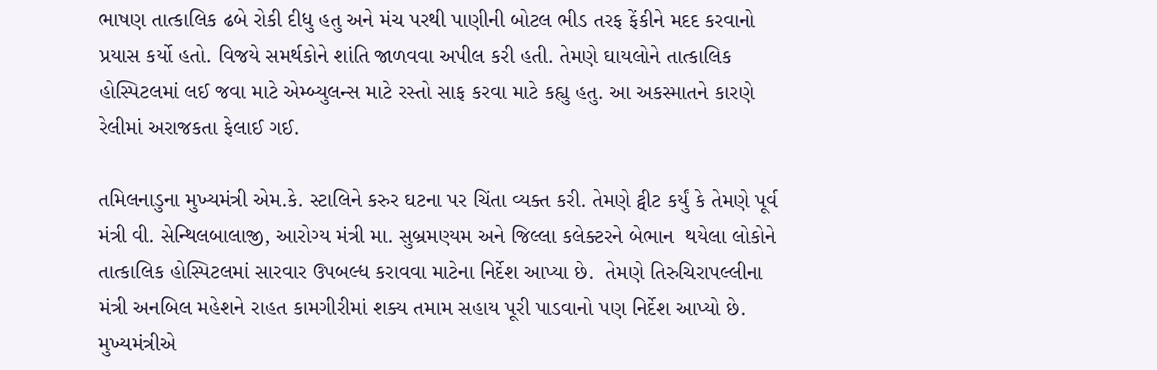ભાષણ તાત્કાલિક ઢબે રોકી દીધુ હતુ અને મંચ પરથી પાણીની બોટલ ભીડ તરફ ફેંકીને મદદ કરવાનો પ્રયાસ કર્યો હતો. વિજયે સમર્થકોને શાંતિ જાળવવા અપીલ કરી હતી. તેમણે ઘાયલોને તાત્કાલિક હોસ્પિટલમાં લઈ જવા માટે એમ્બ્યુલન્સ માટે રસ્તો સાફ કરવા માટે કહ્યુ હતુ. આ અકસ્માતને કારણે રેલીમાં અરાજકતા ફેલાઈ ગઈ.

તમિલનાડુના મુખ્યમંત્રી એમ.કે. સ્ટાલિને કરુર ઘટના પર ચિંતા વ્યક્ત કરી. તેમણે ટ્વીટ કર્યું કે તેમણે પૂર્વ મંત્રી વી. સેન્થિલબાલાજી, આરોગ્ય મંત્રી મા. સુબ્રમણ્યમ અને જિલ્લા કલેક્ટરને બેભાન  થયેલા લોકોને તાત્કાલિક હોસ્પિટલમાં સારવાર ઉપબલ્ધ કરાવવા માટેના નિર્દેશ આપ્યા છે.  તેમણે તિરુચિરાપલ્લીના મંત્રી અનબિલ મહેશને રાહત કામગીરીમાં શક્ય તમામ સહાય પૂરી પાડવાનો પણ નિર્દેશ આપ્યો છે. મુખ્યમંત્રીએ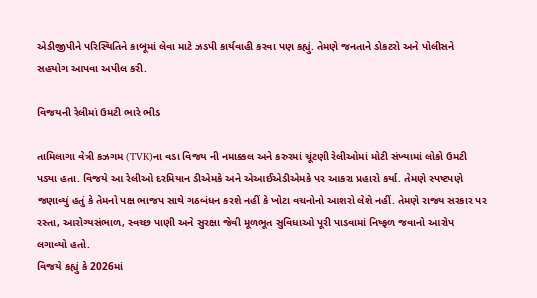એડીજીપીને પરિસ્થિતિને કાબૂમાં લેવા માટે ઝડપી કાર્યવાહી કરવા પણ કહ્યું. તેમણે જનતાને ડોકટરો અને પોલીસને સહયોગ આપવા અપીલ કરી.

વિજયની રેલીમાં ઉમટી ભારે ભીડ

તામિલાગા વેત્રી કઝગમ (TVK)ના વડા વિજય ની નમાક્કલ અને કરુરમાં ચૂંટણી રેલીઓમાં મોટી સંખ્યામાં લોકો ઉમટી પડ્યા હતા. વિજયે આ રેલીઓ દરમિયાન ડીએમકે અને એઆઈએડીએમકે પર આકરા પ્રહારો કર્યા. તેમણે સ્પષ્ટપણે જણાવ્યું હતું કે તેમનો પક્ષ ભાજપ સાથે ગઠબંધન કરશે નહીં કે ખોટા વચનોનો આશરો લેશે નહીં. તેમણે રાજ્ય સરકાર પર રસ્તા, આરોગ્યસંભાળ, સ્વચ્છ પાણી અને સુરક્ષા જેવી મૂળભૂત સુવિધાઓ પૂરી પાડવામાં નિષ્ફળ જવાનો આરોપ લગાવ્યો હતો.
વિજયે કહ્યું કે 2026માં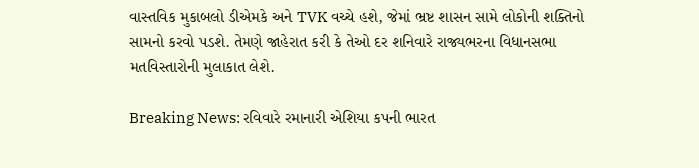વાસ્તવિક મુકાબલો ડીએમકે અને TVK વચ્ચે હશે, જેમાં ભ્રષ્ટ શાસન સામે લોકોની શક્તિનો સામનો કરવો પડશે. તેમણે જાહેરાત કરી કે તેઓ દર શનિવારે રાજ્યભરના વિધાનસભા મતવિસ્તારોની મુલાકાત લેશે.

Breaking News: રવિવારે રમાનારી એશિયા કપની ભારત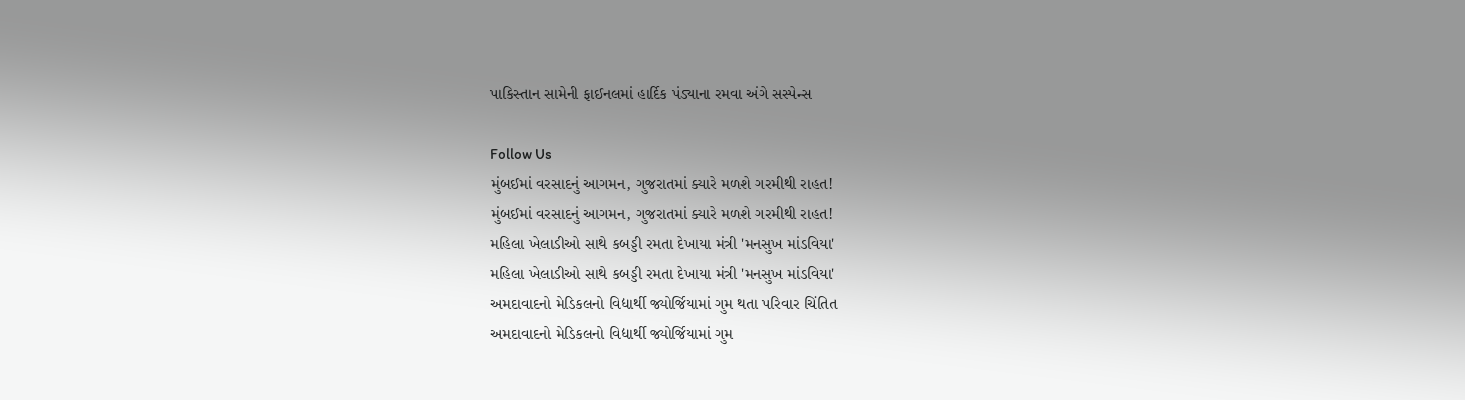પાકિસ્તાન સામેની ફાઈનલમાં હાર્દિક પંડ્યાના રમવા અંગે સસ્પેન્સ

Follow Us
મુંબઈમાં વરસાદનું આગમન, ગુજરાતમાં ક્યારે મળશે ગરમીથી રાહત!
મુંબઈમાં વરસાદનું આગમન, ગુજરાતમાં ક્યારે મળશે ગરમીથી રાહત!
મહિલા ખેલાડીઓ સાથે કબડ્ડી રમતા દેખાયા મંત્રી 'મનસુખ માંડવિયા'
મહિલા ખેલાડીઓ સાથે કબડ્ડી રમતા દેખાયા મંત્રી 'મનસુખ માંડવિયા'
અમદાવાદનો મેડિકલનો વિદ્યાર્થી જ્યોર્જિયામાં ગુમ થતા પરિવાર ચિંતિત
અમદાવાદનો મેડિકલનો વિદ્યાર્થી જ્યોર્જિયામાં ગુમ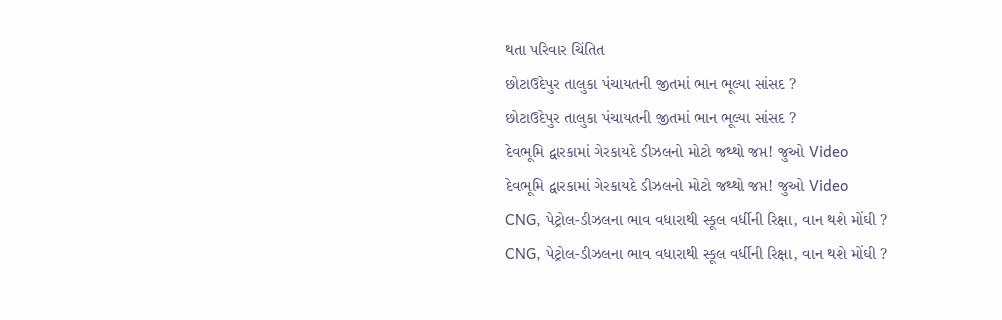થતા પરિવાર ચિંતિત
છોટાઉદેપુર તાલુકા પંચાયતની જીતમાં ભાન ભૂલ્યા સાંસદ ?
છોટાઉદેપુર તાલુકા પંચાયતની જીતમાં ભાન ભૂલ્યા સાંસદ ?
દેવભૂમિ દ્વારકામાં ગેરકાયદે ડીઝલનો મોટો જથ્થો જપ્ત! જુઓ Video
દેવભૂમિ દ્વારકામાં ગેરકાયદે ડીઝલનો મોટો જથ્થો જપ્ત! જુઓ Video
CNG, પેટ્રોલ-ડીઝલના ભાવ વધારાથી સ્કૂલ વર્ધીની રિક્ષા, વાન થશે મોંઘી ?
CNG, પેટ્રોલ-ડીઝલના ભાવ વધારાથી સ્કૂલ વર્ધીની રિક્ષા, વાન થશે મોંઘી ?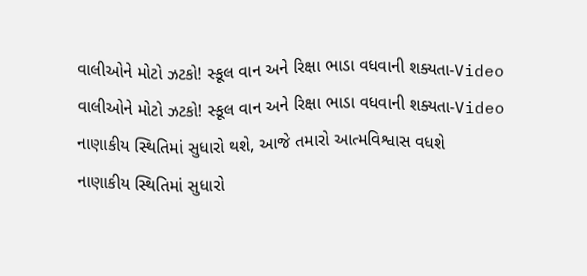વાલીઓને મોટો ઝટકો! સ્કૂલ વાન અને રિક્ષા ભાડા વધવાની શક્યતા-Video
વાલીઓને મોટો ઝટકો! સ્કૂલ વાન અને રિક્ષા ભાડા વધવાની શક્યતા-Video
નાણાકીય સ્થિતિમાં સુધારો થશે, આજે તમારો આત્મવિશ્વાસ વધશે
નાણાકીય સ્થિતિમાં સુધારો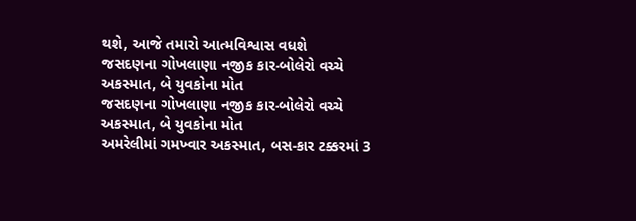થશે, આજે તમારો આત્મવિશ્વાસ વધશે
જસદણના ગોખલાણા નજીક કાર-બોલેરો વચ્ચે અકસ્માત, બે યુવકોના મોત
જસદણના ગોખલાણા નજીક કાર-બોલેરો વચ્ચે અકસ્માત, બે યુવકોના મોત
અમરેલીમાં ગમખ્વાર અકસ્માત, બસ-કાર ટક્કરમાં 3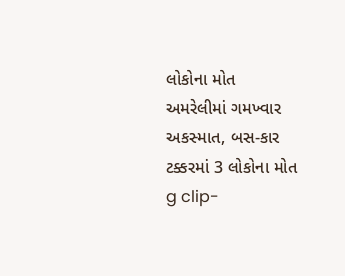લોકોના મોત
અમરેલીમાં ગમખ્વાર અકસ્માત, બસ-કાર ટક્કરમાં 3 લોકોના મોત
g clip-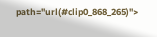path="url(#clip0_868_265)">